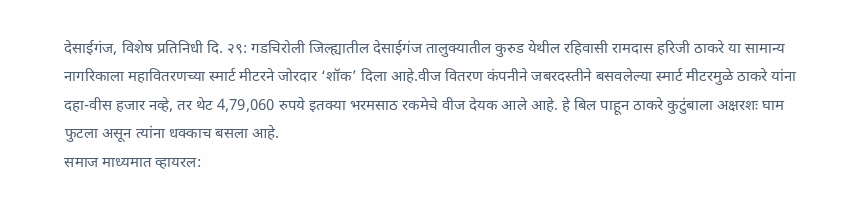देसाईगंज, विशेष प्रतिनिधी दि. २९: गडचिरोली जिल्ह्यातील देसाईगंज तालुक्यातील कुरुड येथील रहिवासी रामदास हरिजी ठाकरे या सामान्य नागरिकाला महावितरणच्या स्मार्ट मीटरने जोरदार ‘शॉक’ दिला आहे.वीज वितरण कंपनीने जबरदस्तीने बसवलेल्या स्मार्ट मीटरमुळे ठाकरे यांना दहा-वीस हजार नव्हे, तर थेट 4,79,060 रुपये इतक्या भरमसाठ रकमेचे वीज देयक आले आहे. हे बिल पाहून ठाकरे कुटुंबाला अक्षरशः घाम फुटला असून त्यांना धक्काच बसला आहे.
समाज माध्यमात व्हायरल: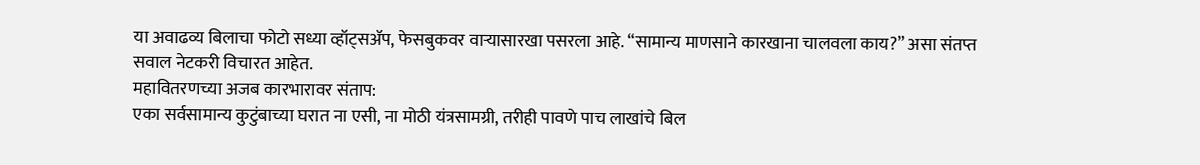या अवाढव्य बिलाचा फोटो सध्या व्हॉट्सॲप, फेसबुकवर वाऱ्यासारखा पसरला आहे. “सामान्य माणसाने कारखाना चालवला काय?” असा संतप्त सवाल नेटकरी विचारत आहेत.
महावितरणच्या अजब कारभारावर संताप:
एका सर्वसामान्य कुटुंबाच्या घरात ना एसी, ना मोठी यंत्रसामग्री, तरीही पावणे पाच लाखांचे बिल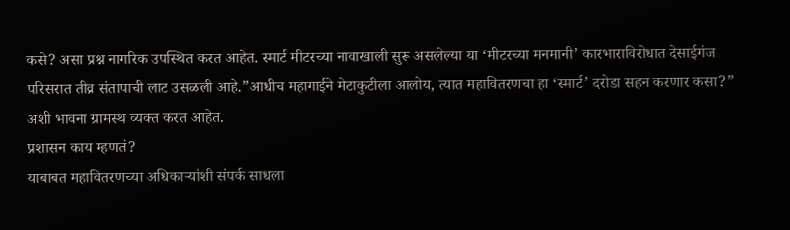कसे? असा प्रश्न नागरिक उपस्थित करत आहेत. स्मार्ट मीटरच्या नावाखाली सुरू असलेल्या या ‘मीटरच्या मनमानी’ कारभाराविरोधात देसाईगंज परिसरात तीव्र संतापाची लाट उसळली आहे.”आधीच महागाईने मेटाकुटीला आलोय, त्यात महावितरणचा हा ‘स्मार्ट’ दरोडा सहन करणार कसा?” अशी भावना ग्रामस्थ व्यक्त करत आहेत.
प्रशासन काय म्हणतं?
याबाबत महावितरणच्या अधिकाऱ्यांशी संपर्क साधला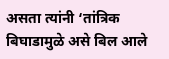असता त्यांनी ‘तांत्रिक बिघाडामुळे असे बिल आले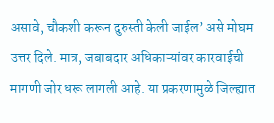असावे, चौकशी करून दुरुस्ती केली जाईल’ असे मोघम उत्तर दिले. मात्र, जबाबदार अधिकाऱ्यांवर कारवाईची मागणी जोर धरू लागली आहे. या प्रकरणामुळे जिल्ह्यात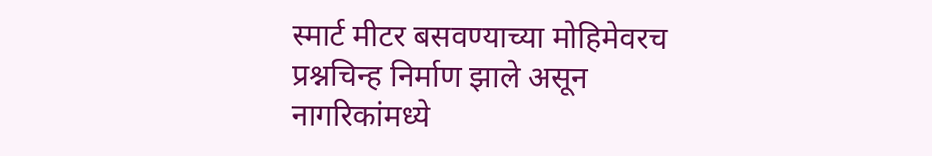स्मार्ट मीटर बसवण्याच्या मोहिमेवरच प्रश्नचिन्ह निर्माण झाले असून नागरिकांमध्ये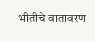भीतीचे वातावरण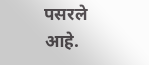पसरले आहे.